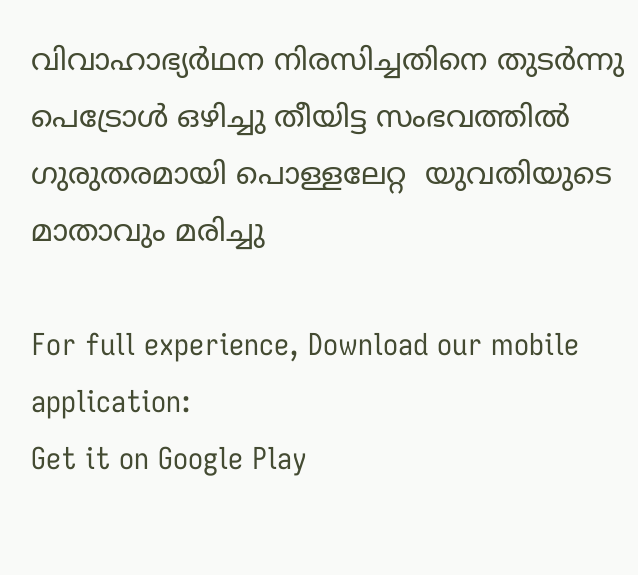വിവാഹാഭ്യര്‍ഥന നിരസിച്ചതിനെ തുടര്‍ന്നു പെട്രോള്‍ ഒഴിച്ചു തീയിട്ട സംഭവത്തില്‍ ഗുരുതരമായി പൊള്ളലേറ്റ  യുവതിയുടെ മാതാവും മരിച്ചു

For full experience, Download our mobile application:
Get it on Google Play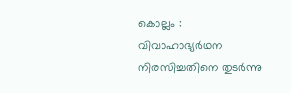കൊല്ലം : വിവാഹാഭ്യര്‍ഥന നിരസിച്ചതിനെ തുടര്‍ന്നു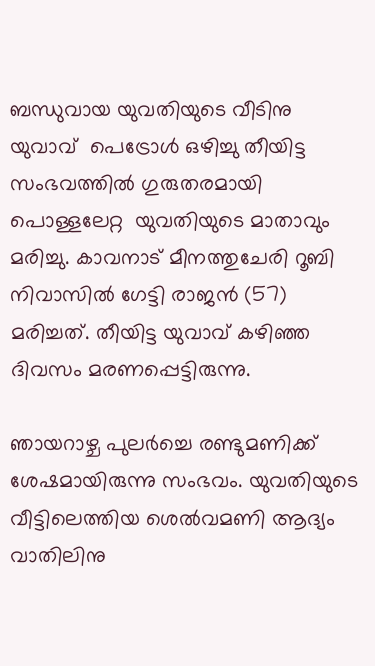ബന്ധുവായ യുവതിയുടെ വീടിനു  യുവാവ്  പെട്രോള്‍ ഒഴിച്ചു തീയിട്ട സംഭവത്തില്‍ ഗുരുതരമായി പൊള്ളലേറ്റ  യുവതിയുടെ മാതാവും മരിച്ചു. കാവനാട് മീനത്തുചേരി റൂബി നിവാസില്‍ ഗേട്ടി രാജന്‍ (57)  മരിച്ചത്. തീയിട്ട യുവാവ് കഴിഞ്ഞ ദിവസം മരണപ്പെട്ടിരുന്നു.

ഞായറാഴ്ച പുലര്‍ച്ചെ രണ്ടുമണിക്ക് ശേഷമായിരുന്നു സംഭവം. യുവതിയുടെ വീട്ടിലെത്തിയ ശെല്‍വമണി ആദ്യം വാതിലിനു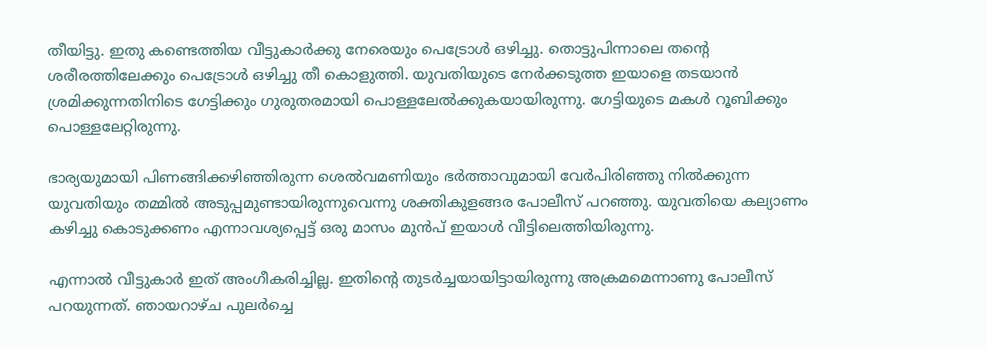തീയിട്ടു. ഇതു കണ്ടെത്തിയ വീട്ടുകാര്‍ക്കു നേരെയും പെട്രോള്‍ ഒഴിച്ചു. തൊട്ടുപിന്നാലെ തന്റെ ശരീരത്തിലേക്കും പെട്രോള്‍ ഒഴിച്ചു തീ കൊളുത്തി. യുവതിയുടെ നേര്‍ക്കടുത്ത ഇയാളെ തടയാന്‍ ശ്രമിക്കുന്നതിനിടെ ഗേട്ടിക്കും ഗുരുതരമായി പൊള്ളലേല്‍ക്കുകയായിരുന്നു. ഗേട്ടിയുടെ മകള്‍ റൂബിക്കും പൊള്ളലേറ്റിരുന്നു.

ഭാര്യയുമായി പിണങ്ങിക്കഴിഞ്ഞിരുന്ന ശെല്‍വമണിയും ഭര്‍ത്താവുമായി വേര്‍പിരിഞ്ഞു നില്‍ക്കുന്ന യുവതിയും തമ്മില്‍ അടുപ്പമുണ്ടായിരുന്നുവെന്നു ശക്തികുളങ്ങര പോലീസ് പറഞ്ഞു. യുവതിയെ കല്യാണം കഴിച്ചു കൊടുക്കണം എന്നാവശ്യപ്പെട്ട് ഒരു മാസം മുന്‍പ് ഇയാള്‍ വീട്ടിലെത്തിയിരുന്നു.

എന്നാല്‍ വീട്ടുകാര്‍ ഇത് അംഗീകരിച്ചില്ല. ഇതിന്റെ തുടര്‍ച്ചയായിട്ടായിരുന്നു അക്രമമെന്നാണു പോലീസ് പറയുന്നത്. ഞായറാഴ്ച പുലര്‍ച്ചെ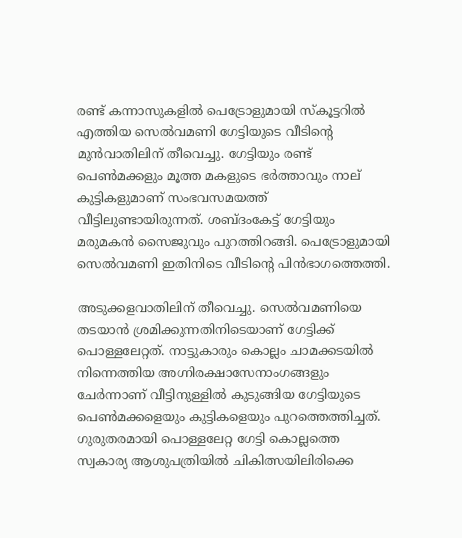രണ്ട് കന്നാസുകളില്‍ പെട്രോളുമായി സ്‌കൂട്ടറില്‍ എത്തിയ സെല്‍വമണി ഗേട്ടിയുടെ വീടിന്റെ മുന്‍വാതിലിന് തീവെച്ചു. ഗേട്ടിയും രണ്ട് പെണ്‍മക്കളും മൂത്ത മകളുടെ ഭര്‍ത്താവും നാല് കുട്ടികളുമാണ് സംഭവസമയത്ത് വീട്ടിലുണ്ടായിരുന്നത്. ശബ്ദംകേട്ട് ഗേട്ടിയും മരുമകന്‍ സൈജുവും പുറത്തിറങ്ങി. പെട്രോളുമായി സെല്‍വമണി ഇതിനിടെ വീടിന്റെ പിന്‍ഭാഗത്തെത്തി.

അടുക്കളവാതിലിന് തീവെച്ചു. സെല്‍വമണിയെ തടയാന്‍ ശ്രമിക്കുന്നതിനിടെയാണ് ഗേട്ടിക്ക് പൊള്ളലേറ്റത്. നാട്ടുകാരും കൊല്ലം ചാമക്കടയില്‍ നിന്നെത്തിയ അഗ്നിരക്ഷാസേനാംഗങ്ങളും ചേര്‍ന്നാണ് വീട്ടിനുള്ളില്‍ കുടുങ്ങിയ ഗേട്ടിയുടെ പെണ്‍മക്കളെയും കുട്ടികളെയും പുറത്തെത്തിച്ചത്. ഗുരുതരമായി പൊള്ളലേറ്റ ഗേട്ടി കൊല്ലത്തെ സ്വകാര്യ ആശുപത്രിയില്‍ ചികിത്സയിലിരിക്കെ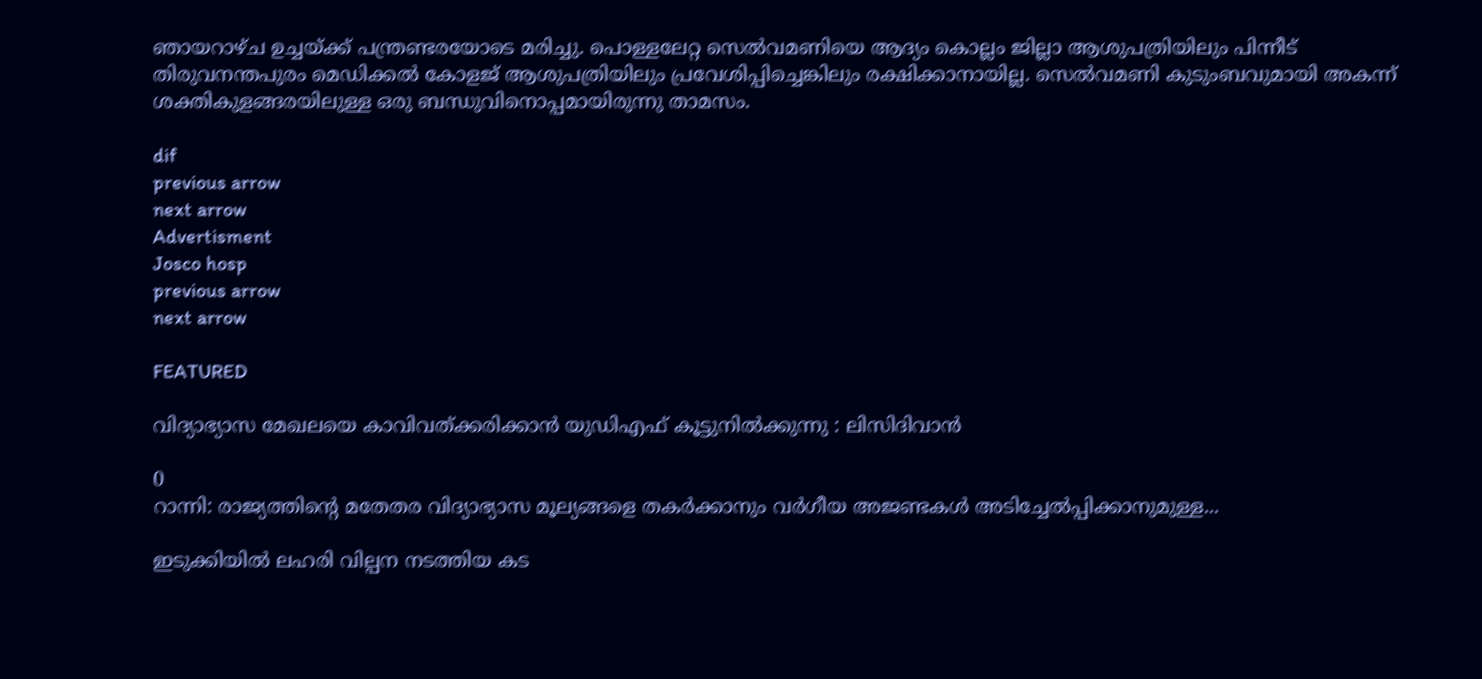ഞായറാഴ്ച ഉച്ചയ്ക്ക് പന്ത്രണ്ടരയോടെ മരിച്ചു. പൊള്ളലേറ്റ സെല്‍വമണിയെ ആദ്യം കൊല്ലം ജില്ലാ ആശുപത്രിയിലും പിന്നീട് തിരുവനന്തപുരം മെഡിക്കല്‍ കോളജ് ആശുപത്രിയിലും പ്രവേശിപ്പിച്ചെങ്കിലും രക്ഷിക്കാനായില്ല. സെല്‍വമണി കുടുംബവുമായി അകന്ന് ശക്തികുളങ്ങരയിലുള്ള ഒരു ബന്ധുവിനൊപ്പമായിരുന്നു താമസം.

dif
previous arrow
next arrow
Advertisment
Josco hosp
previous arrow
next arrow

FEATURED

വിദ്യാഭ്യാസ മേഖലയെ കാവിവത്ക്കരിക്കാന്‍ യുഡിഎഫ് കൂട്ടുനില്‍ക്കുന്നു : ലിസിദിവാന്‍

0
റാന്നി: രാജ്യത്തിന്റെ മതേതര വിദ്യാഭ്യാസ മൂല്യങ്ങളെ തകർക്കാനും വർഗീയ അജണ്ടകൾ അടിച്ചേൽപ്പിക്കാനുമുള്ള...

ഇടുക്കിയിൽ ലഹരി വില്പന നടത്തിയ കട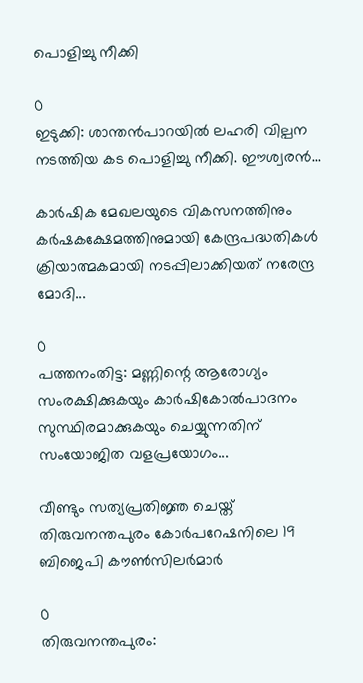പൊളിച്ചു നീക്കി

0
ഇടുക്കി: ശാന്തൻപാറയിൽ ലഹരി വില്പന നടത്തിയ കട പൊളിച്ചു നീക്കി. ഈശ്വരൻ...

കാർഷിക മേഖലയുടെ വികസനത്തിനും കർഷകക്ഷേമത്തിനുമായി കേന്ദ്രപദ്ധതികൾ ക്രിയാത്മകമായി നടപ്പിലാക്കിയത് നരേന്ദ്ര മോദി...

0
പത്തനംതിട്ട: മണ്ണിന്റെ ആരോഗ്യം സംരക്ഷിക്കുകയും കാർഷികോൽപാദനം സുസ്ഥിരമാക്കുകയും ചെയ്യുന്നതിന് സംയോജിത വളപ്രയോഗം...

വീണ്ടും സത്യപ്രതിജ്ഞ ചെയ്ത് തിരുവനന്തപുരം കോര്‍പറേഷനിലെ 19 ബിജെപി കൗണ്‍സിലര്‍മാര്‍

0
തിരുവനന്തപുരം: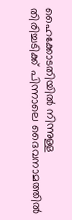ഹൈക്കോടതിയില്‍ നിന്നുള്ള തിരിച്ചടിക്ക് പിന്നാലെ ദൈവനാമത്തില്‍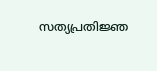സത്യപ്രതിജ്ഞ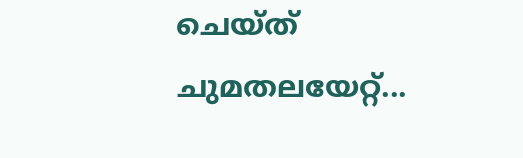ചെയ്ത് ചുമതലയേറ്റ്...